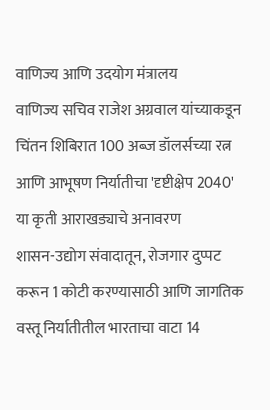वाणिज्य आणि उदयोग मंत्रालय
वाणिज्य सचिव राजेश अग्रवाल यांच्याकडून चिंतन शिबिरात 100 अब्ज डॉलर्सच्या रत्न आणि आभूषण निर्यातीचा 'दृष्टीक्षेप 2040' या कृती आराखड्याचे अनावरण
शासन-उद्योग संवादातून, रोजगार दुप्पट करून 1 कोटी करण्यासाठी आणि जागतिक वस्तू निर्यातीतील भारताचा वाटा 14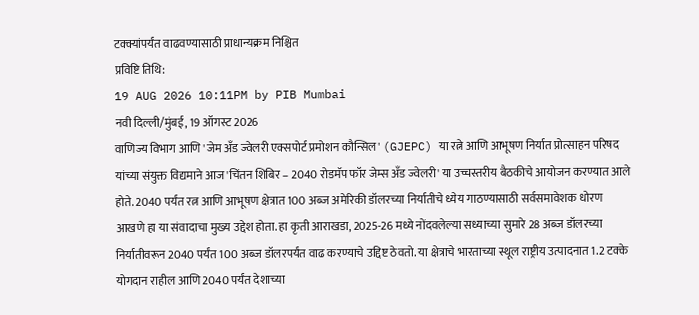टक्क्यांपर्यंत वाढवण्यासाठी प्राधान्यक्रम निश्चित
प्रविष्टि तिथि:
19 AUG 2026 10:11PM by PIB Mumbai
नवी दिल्ली/मुंबई, 19 ऑगस्ट 2026
वाणिज्य विभाग आणि 'जेम अँड ज्वेलरी एक्सपोर्ट प्रमोशन कौन्सिल' (GJEPC) या रत्ने आणि आभूषण निर्यात प्रोत्साहन परिषद यांच्या संयुक्त विद्यमाने आज 'चिंतन शिबिर – 2040 रोडमॅप फॉर जेम्स अँड ज्वेलरी' या उच्चस्तरीय बैठकीचे आयोजन करण्यात आले होते. 2040 पर्यंत रत्न आणि आभूषण क्षेत्रात 100 अब्ज अमेरिकी डॉलरच्या निर्यातीचे ध्येय गाठण्यासाठी सर्वसमावेशक धोरण आखणे हा या संवादाचा मुख्य उद्देश होता. हा कृती आराखडा, 2025-26 मध्ये नोंदवलेल्या सध्याच्या सुमारे 28 अब्ज डॉलरच्या निर्यातीवरून 2040 पर्यंत 100 अब्ज डॉलरपर्यंत वाढ करण्याचे उद्दिष्ट ठेवतो. या क्षेत्राचे भारताच्या स्थूल राष्ट्रीय उत्पादनात 1.2 टक्के योगदान राहील आणि 2040 पर्यंत देशाच्या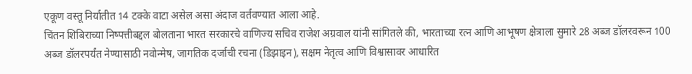एकूण वस्तू निर्यातीत 14 टक्के वाटा असेल असा अंदाज वर्तवण्यात आला आहे.
चिंतन शिबिराच्या निष्पत्तीबद्दल बोलताना भारत सरकारचे वाणिज्य सचिव राजेश अग्रवाल यांनी सांगितले की, भारताच्या रत्न आणि आभूषण क्षेत्राला सुमारे 28 अब्ज डॉलरवरून 100 अब्ज डॉलरपर्यंत नेण्यासाठी नवोन्मेष, जागतिक दर्जाची रचना (डिझाइन), सक्षम नेतृत्व आणि विश्वासावर आधारित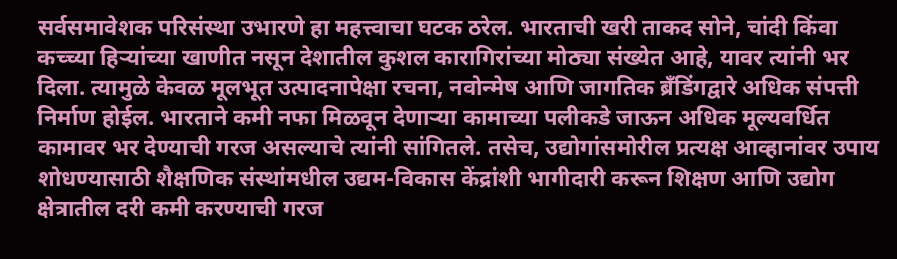सर्वसमावेशक परिसंस्था उभारणे हा महत्त्वाचा घटक ठरेल. भारताची खरी ताकद सोने, चांदी किंवा कच्च्या हिऱ्यांच्या खाणीत नसून देशातील कुशल कारागिरांच्या मोठ्या संख्येत आहे, यावर त्यांनी भर दिला. त्यामुळे केवळ मूलभूत उत्पादनापेक्षा रचना, नवोन्मेष आणि जागतिक ब्रँडिंगद्वारे अधिक संपत्ती निर्माण होईल. भारताने कमी नफा मिळवून देणाऱ्या कामाच्या पलीकडे जाऊन अधिक मूल्यवर्धित कामावर भर देण्याची गरज असल्याचे त्यांनी सांगितले. तसेच, उद्योगांसमोरील प्रत्यक्ष आव्हानांवर उपाय शोधण्यासाठी शैक्षणिक संस्थांमधील उद्यम-विकास केंद्रांशी भागीदारी करून शिक्षण आणि उद्योग क्षेत्रातील दरी कमी करण्याची गरज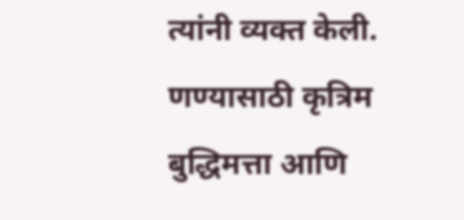त्यांनी व्यक्त केली.
णण्यासाठी कृत्रिम बुद्धिमत्ता आणि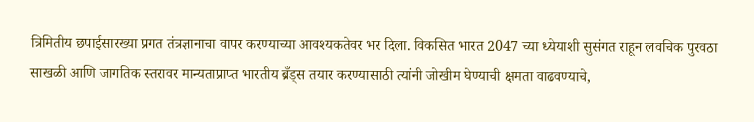त्रिमितीय छपाईसारख्या प्रगत तंत्रज्ञानाचा वापर करण्याच्या आवश्यकतेवर भर दिला. विकसित भारत 2047 च्या ध्येयाशी सुसंगत राहून लवचिक पुरवठा साखळी आणि जागतिक स्तरावर मान्यताप्राप्त भारतीय ब्रँड्स तयार करण्यासाठी त्यांनी जोखीम घेण्याची क्षमता वाढवण्याचे,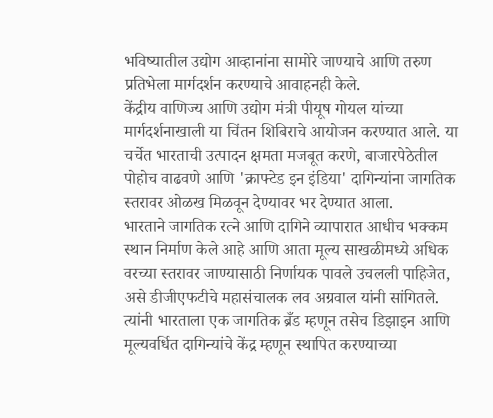भविष्यातील उद्योग आव्हानांना सामोरे जाण्याचे आणि तरुण प्रतिभेला मार्गदर्शन करण्याचे आवाहनही केले.
केंद्रीय वाणिज्य आणि उद्योग मंत्री पीयूष गोयल यांच्या मार्गदर्शनाखाली या चिंतन शिबिराचे आयोजन करण्यात आले. या चर्चेत भारताची उत्पादन क्षमता मजबूत करणे, बाजारपेठेतील पोहोच वाढवणे आणि 'क्राफ्टेड इन इंडिया' दागिन्यांना जागतिक स्तरावर ओळख मिळवून देण्यावर भर देण्यात आला.
भारताने जागतिक रत्ने आणि दागिने व्यापारात आधीच भक्कम स्थान निर्माण केले आहे आणि आता मूल्य साखळीमध्ये अधिक वरच्या स्तरावर जाण्यासाठी निर्णायक पावले उचलली पाहिजेत, असे डीजीएफटीचे महासंचालक लव अग्रवाल यांनी सांगितले. त्यांनी भारताला एक जागतिक ब्रँड म्हणून तसेच डिझाइन आणि मूल्यवर्धित दागिन्यांचे केंद्र म्हणून स्थापित करण्याच्या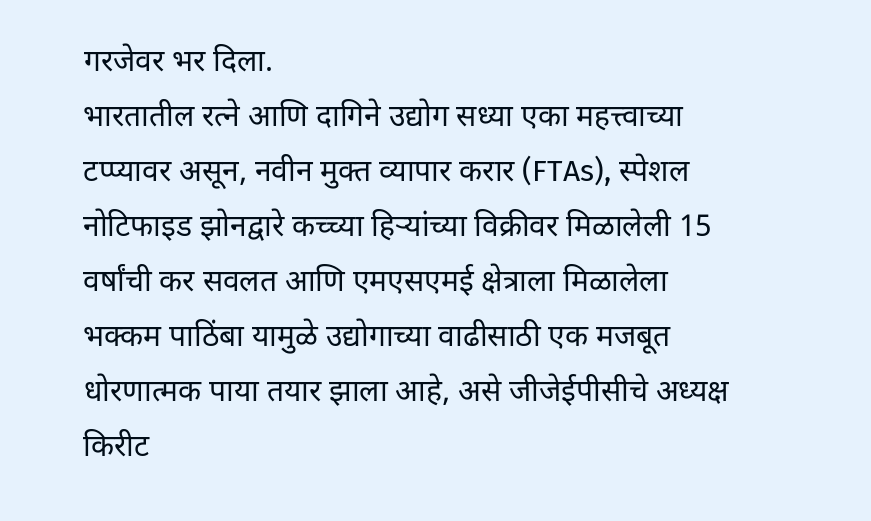गरजेवर भर दिला.
भारतातील रत्ने आणि दागिने उद्योग सध्या एका महत्त्वाच्या टप्प्यावर असून, नवीन मुक्त व्यापार करार (FTAs), स्पेशल नोटिफाइड झोनद्वारे कच्च्या हिऱ्यांच्या विक्रीवर मिळालेली 15 वर्षांची कर सवलत आणि एमएसएमई क्षेत्राला मिळालेला भक्कम पाठिंबा यामुळे उद्योगाच्या वाढीसाठी एक मजबूत धोरणात्मक पाया तयार झाला आहे, असे जीजेईपीसीचे अध्यक्ष किरीट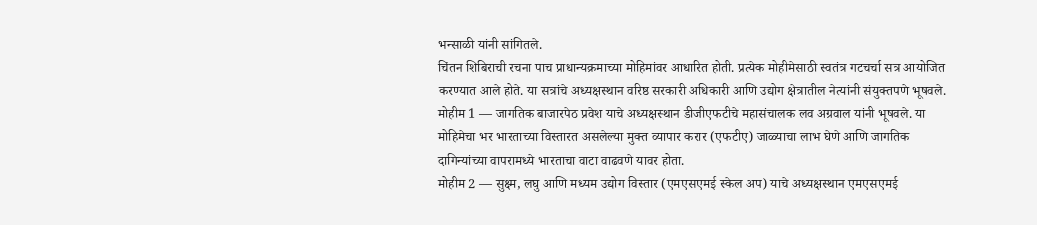भन्साळी यांनी सांगितले.
चिंतन शिबिराची रचना पाच प्राधान्यक्रमाच्या मोहिमांवर आधारित होती. प्रत्येक मोहीमेसाठी स्वतंत्र गटचर्चा सत्र आयोजित करण्यात आले होते. या सत्रांचे अध्यक्षस्थान वरिष्ठ सरकारी अधिकारी आणि उद्योग क्षेत्रातील नेत्यांनी संयुक्तपणे भूषवले.
मोहीम 1 — जागतिक बाजारपेठ प्रवेश याचे अध्यक्षस्थान डीजीएफटीचे महासंचालक लव अग्रवाल यांनी भूषवले. या मोहिमेचा भर भारताच्या विस्तारत असलेल्या मुक्त व्यापार करार (एफटीए) जाळ्याचा लाभ घेणे आणि जागतिक दागिन्यांच्या वापरामध्ये भारताचा वाटा वाढवणे यावर होता.
मोहीम 2 — सुक्ष्म, लघु आणि मध्यम उद्योग विस्तार (एमएसएमई स्केल अप) याचे अध्यक्षस्थान एमएसएमई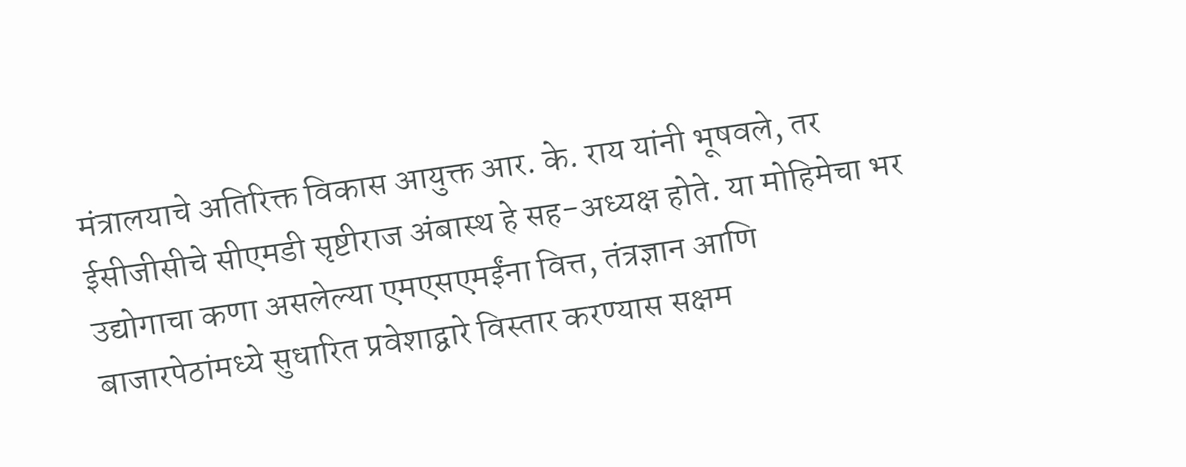मंत्रालयाचे अतिरिक्त विकास आयुक्त आर. के. राय यांनी भूषवले, तर ईसीजीसीचे सीएमडी सृष्टीराज अंबास्थ हे सह-अध्यक्ष होते. या मोहिमेचा भर उद्योगाचा कणा असलेल्या एमएसएमईंना वित्त, तंत्रज्ञान आणि बाजारपेठांमध्ये सुधारित प्रवेशाद्वारे विस्तार करण्यास सक्षम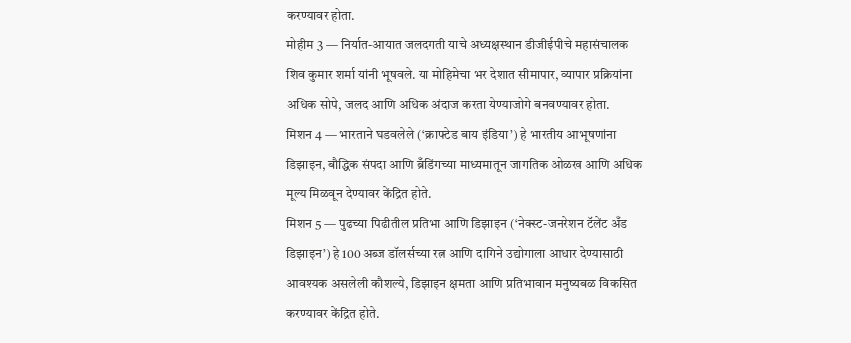करण्यावर होता.
मोहीम 3 — निर्यात-आयात जलदगती याचे अध्यक्षस्थान डीजीईपीचे महासंचालक शिव कुमार शर्मा यांनी भूषवले. या मोहिमेचा भर देशात सीमापार, व्यापार प्रक्रियांना अधिक सोपे, जलद आणि अधिक अंदाज करता येण्याजोगे बनवण्यावर होता.
मिशन 4 — भारताने घडवलेले (‘क्राफ्टेड बाय इंडिया’) हे भारतीय आभूषणांना डिझाइन, बौद्धिक संपदा आणि ब्रँडिंगच्या माध्यमातून जागतिक ओळख आणि अधिक मूल्य मिळवून देण्यावर केंद्रित होते.
मिशन 5 — पुढच्या पिढीतील प्रतिभा आणि डिझाइन (‘नेक्स्ट-जनरेशन टॅलेंट अँड डिझाइन’) हे 100 अब्ज डॉलर्सच्या रत्न आणि दागिने उद्योगाला आधार देण्यासाठी आवश्यक असलेली कौशल्ये, डिझाइन क्षमता आणि प्रतिभावान मनुष्यबळ विकसित करण्यावर केंद्रित होते.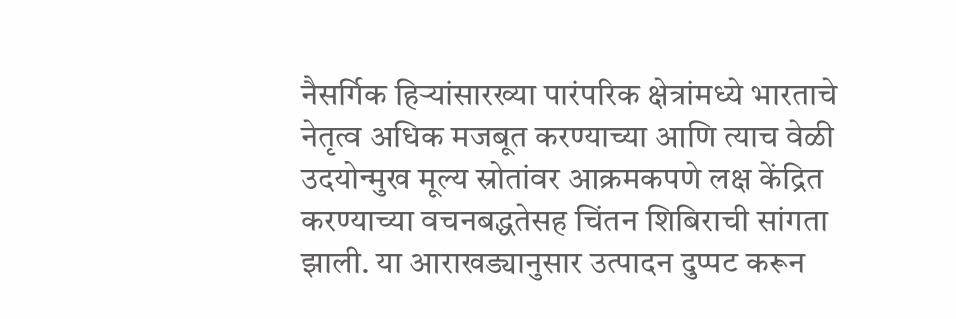नैसर्गिक हिऱ्यांसारख्या पारंपरिक क्षेत्रांमध्ये भारताचे नेतृत्व अधिक मजबूत करण्याच्या आणि त्याच वेळी उदयोन्मुख मूल्य स्रोतांवर आक्रमकपणे लक्ष केंद्रित करण्याच्या वचनबद्धतेसह चिंतन शिबिराची सांगता झाली. या आराखड्यानुसार उत्पादन दुप्पट करून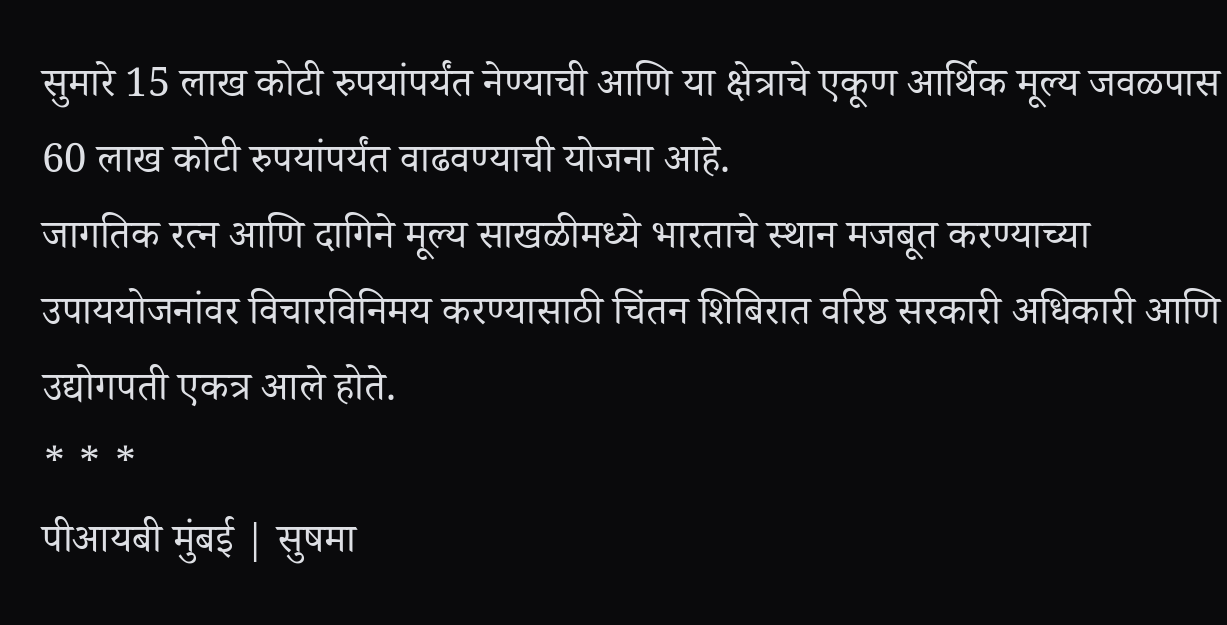सुमारे 15 लाख कोटी रुपयांपर्यंत नेण्याची आणि या क्षेत्राचे एकूण आर्थिक मूल्य जवळपास 60 लाख कोटी रुपयांपर्यंत वाढवण्याची योजना आहे.
जागतिक रत्न आणि दागिने मूल्य साखळीमध्ये भारताचे स्थान मजबूत करण्याच्या उपाययोजनांवर विचारविनिमय करण्यासाठी चिंतन शिबिरात वरिष्ठ सरकारी अधिकारी आणि उद्योगपती एकत्र आले होते.
* * *
पीआयबी मुंबई | सुषमा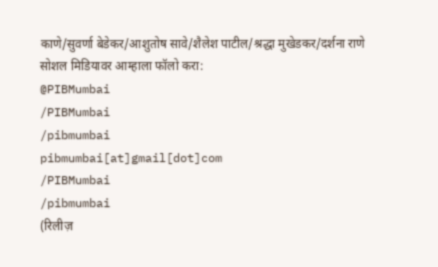काणे/सुवर्णा बेडेकर/आशुतोष सावे/शैलेश पाटील/श्रद्धा मुखेडकर/दर्शना राणे
सोशल मिडियावर आम्हाला फॉलो करा:
@PIBMumbai
/PIBMumbai
/pibmumbai
pibmumbai[at]gmail[dot]com
/PIBMumbai
/pibmumbai
(रिलीज़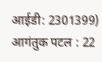आईडी: 2301399)
आगंतुक पटल : 22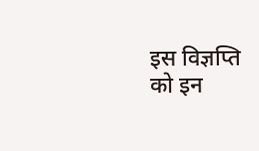इस विज्ञप्ति को इन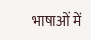भाषाओं में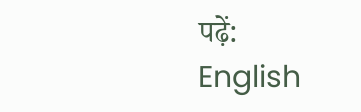पढ़ें:
English